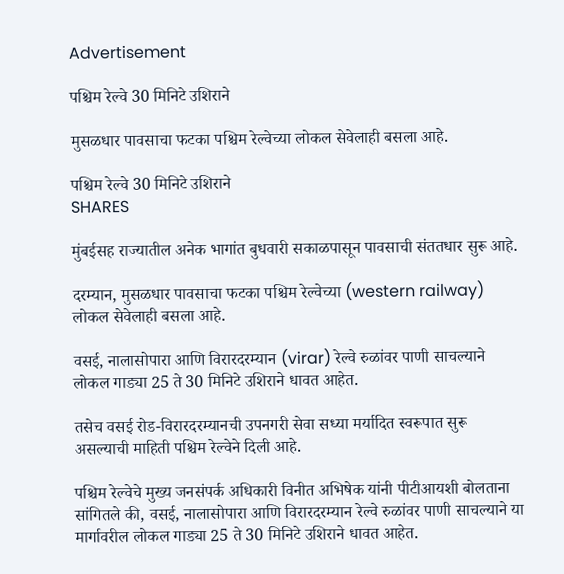Advertisement

पश्चिम रेल्वे 30 मिनिटे उशिराने

मुसळधार पावसाचा फटका पश्चिम रेल्वेच्या लोकल सेवेलाही बसला आहे.

पश्चिम रेल्वे 30 मिनिटे उशिराने
SHARES

मुंबईसह राज्यातील अनेक भागांत बुधवारी सकाळपासून पावसाची संततधार सुरू आहे.

दरम्यान, मुसळधार पावसाचा फटका पश्चिम रेल्वेच्या (western railway) लोकल सेवेलाही बसला आहे.

वसई, नालासोपारा आणि विरारदरम्यान (virar) रेल्वे रुळांवर पाणी साचल्याने लोकल गाड्या 25 ते 30 मिनिटे उशिराने धावत आहेत.

तसेच वसई रोड-विरारदरम्यानची उपनगरी सेवा सध्या मर्यादित स्वरूपात सुरू असल्याची माहिती पश्चिम रेल्वेने दिली आहे.

पश्चिम रेल्वेचे मुख्य जनसंपर्क अधिकारी विनीत अभिषेक यांनी पीटीआयशी बोलताना सांगितले की, वसई, नालासोपारा आणि विरारदरम्यान रेल्वे रुळांवर पाणी साचल्याने या मार्गावरील लोकल गाड्या 25 ते 30 मिनिटे उशिराने धावत आहेत.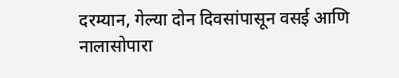दरम्यान, गेल्या दोन दिवसांपासून वसई आणि नालासोपारा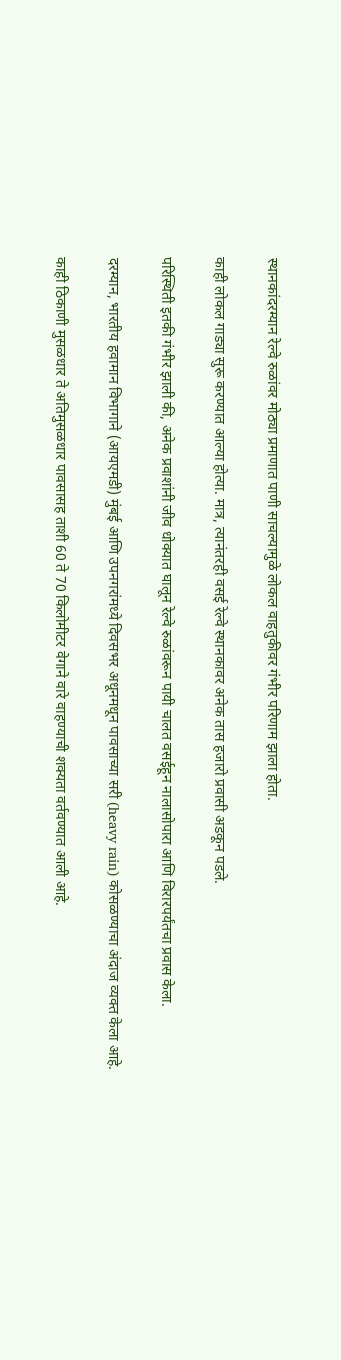स्थानकांदरम्यान रेल्वे रुळांवर मोठ्या प्रमाणात पाणी साचल्यामुळे लोकल वाहतुकीवर गंभीर परिणाम झाला होता.

काही लोकल गाड्या सुरू करण्यात आल्या होत्या. मात्र, त्यानंतरही वसई रेल्वे स्थानकावर अनेक तास हजारो प्रवासी अडकून पडले.

परिस्थिती इतकी गंभीर झाली की, अनेक प्रवाशांनी जीव धोक्यात घालून रेल्वे रुळांवरून पायी चालत वसईहून नालासोपारा आणि विरारपर्यंतचा प्रवास केला.

दरम्यान, भारतीय हवामान विभागाने (आयएमडी) मुंबई आणि उपनगरांमध्ये दिवसभर अधूनमधून पावसाच्या सरी (heavy rain) कोसळण्याचा अंदाज व्यक्त केला आहे.

काही ठिकाणी मुसळधार ते अतिमुसळधार पावसासह ताशी 60 ते 70 किलोमीटर वेगाने वारे वाहण्याची शक्यता वर्तवण्यात आली आहे.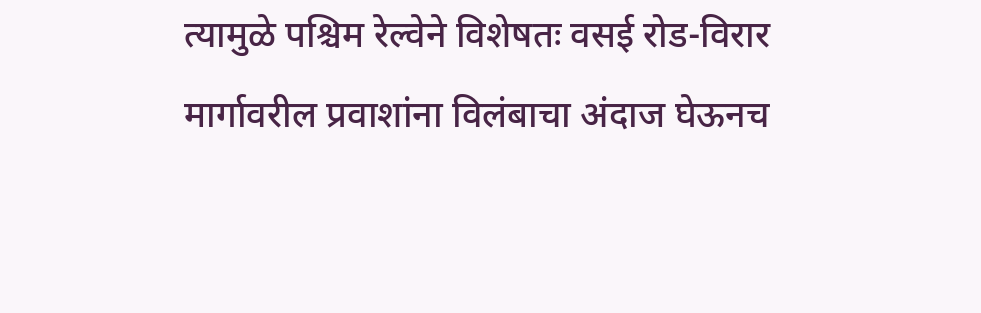त्यामुळे पश्चिम रेल्वेने विशेषतः वसई रोड-विरार मार्गावरील प्रवाशांना विलंबाचा अंदाज घेऊनच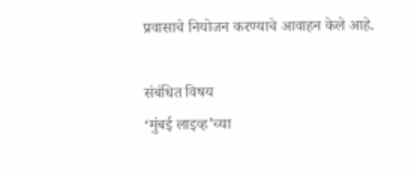प्रवासाचे नियोजन करण्याचे आवाहन केले आहे.

संबंधित विषय
‘मुंबई लाइव्ह’च्या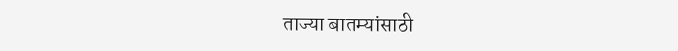ताज्या बातम्यांसाठी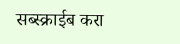सब्स्क्राईब करा